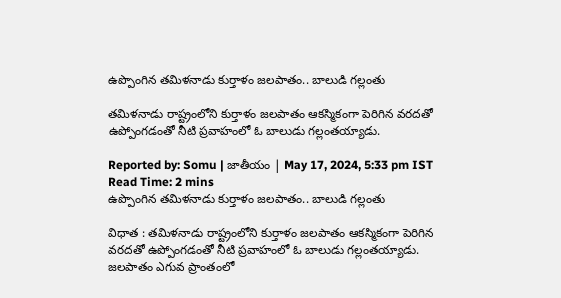ఉప్పొంగిన తమిళనాడు కుర్తాళం జలపాతం.. బాలుడి గల్లంతు

తమిళనాడు రాష్ట్రంలోని కుర్తాళం జలపాతం ఆకస్మికంగా పెరిగిన వరదతో ఉప్పోంగడంతో నీటి ప్రవాహంలో ఓ బాలుడు గల్లంతయ్యాడు.

Reported by: Somu | జాతీయం | May 17, 2024, 5:33 pm IST
Read Time: 2 mins
ఉప్పొంగిన తమిళనాడు కుర్తాళం జలపాతం.. బాలుడి గల్లంతు

విధాత : తమిళనాడు రాష్ట్రంలోని కుర్తాళం జలపాతం ఆకస్మికంగా పెరిగిన వరదతో ఉప్పోంగడంతో నీటి ప్రవాహంలో ఓ బాలుడు గల్లంతయ్యాడు. జలపాతం ఎగువ ప్రాంతంలో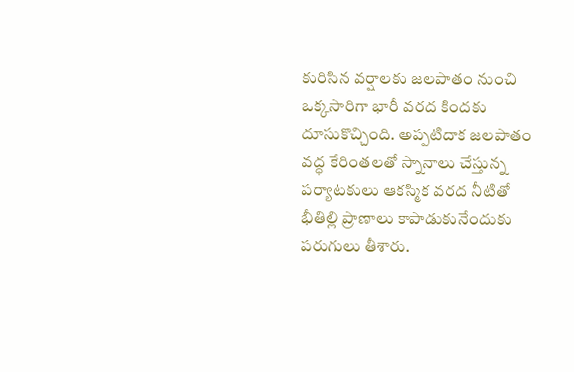కురిసిన వర్షాలకు జలపాతం నుంచి ఒక్కసారిగా భారీ వరద కిందకు దూసుకొచ్చింది. అప్పటిదాక జలపాతం వద్ధ కేరింతలతో స్నానాలు చేస్తున్న పర్యాటకులు ఆకస్మిక వరద నీటితో భీతిల్లి ప్రాణాలు కాపాడుకునేందుకు పరుగులు తీశారు.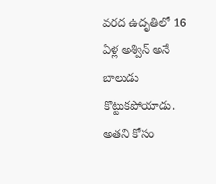వరద ఉదృతిలో 16 ఏళ్ల అశ్విన్ అనే బాలుడు కొట్టుకపోయాడు. అతని కోసం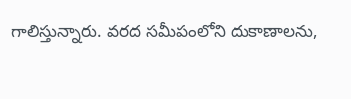గాలిస్తున్నారు. వరద సమీపంలోని దుకాణాలను,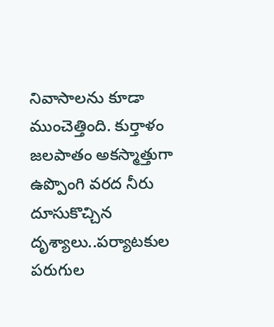నివాసాలను కూడా ముంచెత్తింది. కుర్తాళం జలపాతం అకస్మాత్తుగా ఉప్పొంగి వరద నీరు దూసుకొచ్చిన దృశ్యాలు..పర్యాటకుల పరుగుల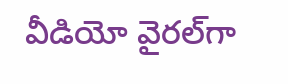వీడియో వైరల్‌గా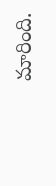మారింది.